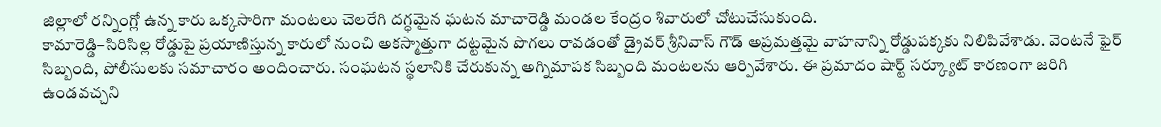జిల్లాలో రన్నింగ్లో ఉన్న కారు ఒక్కసారిగా మంటలు చెలరేగి దగ్ధమైన ఘటన మాచారెడ్డి మండల కేంద్రం శివారులో చోటుచేసుకుంది.
కామారెడ్డి–సిరిసిల్ల రోడ్డుపై ప్రయాణిస్తున్న కారులో నుంచి అకస్మాత్తుగా దట్టమైన పొగలు రావడంతో డ్రైవర్ శ్రీనివాస్ గౌడ్ అప్రమత్తమై వాహనాన్ని రోడ్డుపక్కకు నిలిపివేశాడు. వెంటనే ఫైర్ సిబ్బంది, పోలీసులకు సమాచారం అందించారు. సంఘటన స్థలానికి చేరుకున్న అగ్నిమాపక సిబ్బంది మంటలను ఆర్పివేశారు. ఈ ప్రమాదం షార్ట్ సర్క్యూట్ కారణంగా జరిగి ఉండవచ్చని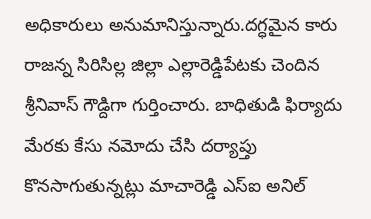అధికారులు అనుమానిస్తున్నారు.దగ్ధమైన కారు రాజన్న సిరిసిల్ల జిల్లా ఎల్లారెడ్డిపేటకు చెందిన శ్రీనివాస్ గౌడ్దిగా గుర్తించారు. బాధితుడి ఫిర్యాదు మేరకు కేసు నమోదు చేసి దర్యాప్తు కొనసాగుతున్నట్లు మాచారెడ్డి ఎస్ఐ అనిల్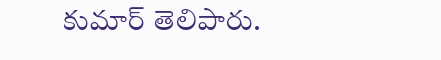కుమార్ తెలిపారు.